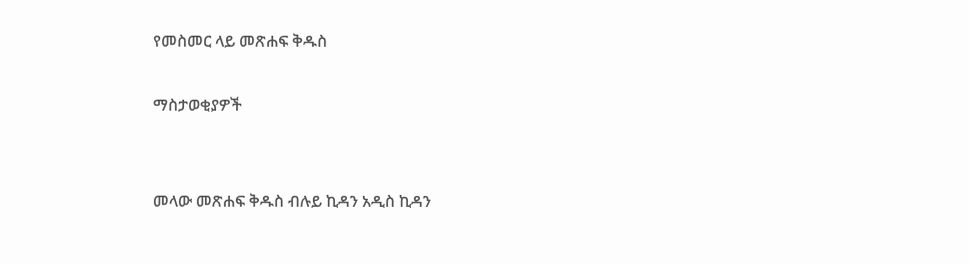የመስመር ላይ መጽሐፍ ቅዱስ

ማስታወቂያዎች


መላው መጽሐፍ ቅዱስ ብሉይ ኪዳን አዲስ ኪዳን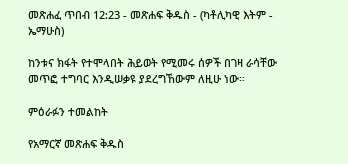መጽሐፈ ጥበብ 12:23 - መጽሐፍ ቅዱስ - (ካቶሊካዊ እትም - ኤማሁስ)

ከንቱና ክፋት የተሞላበት ሕይወት የሚመሩ ሰዎች በገዛ ራሳቸው መጥፎ ተግባር እንዲሠቃዩ ያደረግኸውም ለዚሁ ነው።

ምዕራፉን ተመልከት

የአማርኛ መጽሐፍ ቅዱስ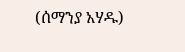(ሰማንያ አሃዱ)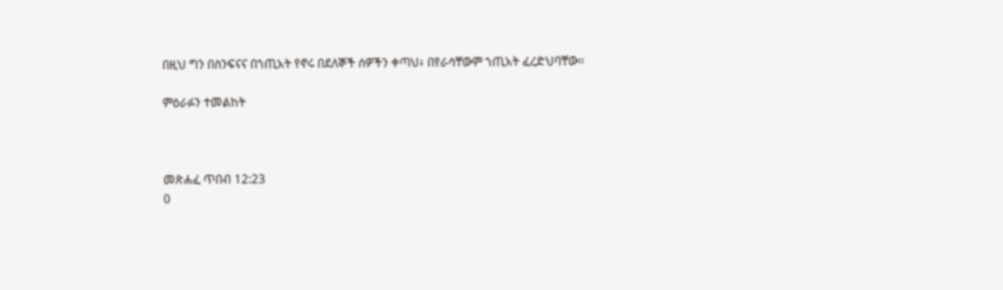በዚህ ግን በስንፍናና በኀጢአት የኖሩ በደለኞች ሰዎችን ቀጣህ፥ በየራሳቸውም ኀጢአት ፈረድህባቸው።

ምዕራፉን ተመልከት



መጽሐፈ ጥበብ 12:23
0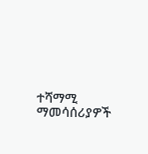ተሻማሚ ማመሳሰሪያዎች